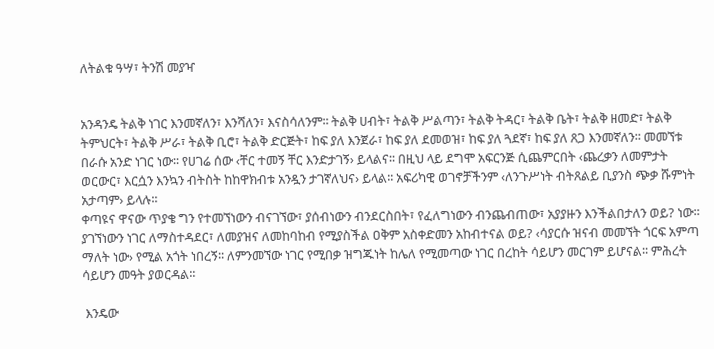ለትልቁ ዓሣ፣ ትንሽ መያዣ


አንዳንዴ ትልቅ ነገር እንመኛለን፣ እንሻለን፣ እናስሳለንም፡፡ ትልቅ ሀብት፣ ትልቅ ሥልጣን፣ ትልቅ ትዳር፣ ትልቅ ቤት፣ ትልቅ ዘመድ፣ ትልቅ ትምህርት፣ ትልቅ ሥራ፣ ትልቅ ቢሮ፣ ትልቅ ድርጅት፣ ከፍ ያለ እንጀራ፣ ከፍ ያለ ደመወዝ፣ ከፍ ያለ ጓደኛ፣ ከፍ ያለ ጸጋ እንመኛለን፡፡ መመኘቱ በራሱ አንድ ነገር ነው፡፡ የሀገሬ ሰው ‹ቸር ተመኝ ቸር እንድታገኝ› ይላልና፡፡ በዚህ ላይ ደግሞ አፍርንጅ ሲጨምርበት ‹ጨረቃን ለመምታት ወርውር፣ እርሷን እንኳን ብትስት ከከዋክብቱ አንዷን ታገኛለህና› ይላል፡፡ አፍሪካዊ ወገኖቻችንም ‹ለንጉሥነት ብትጸልይ ቢያንስ ጭቃ ሹምነት አታጣም› ይላሉ፡፡
ቀጣዩና ዋናው ጥያቄ ግን የተመኘነውን ብናገኘው፣ ያሰብነውን ብንደርስበት፣ የፈለግነውን ብንጨብጠው፣ አያያዙን እንችልበታለን ወይ? ነው፡፡ ያገኘነውን ነገር ለማስተዳደር፣ ለመያዝና ለመከባከብ የሚያስችል ዐቅም አስቀድመን አከብተናል ወይ? ‹ሳያርሱ ዝናብ መመኘት ጎርፍ አምጣ ማለት ነው› የሚል አጎት ነበረኝ፡፡ ለምንመኘው ነገር የሚበቃ ዝግጁነት ከሌለ የሚመጣው ነገር በረከት ሳይሆን መርገም ይሆናል፡፡ ምሕረት ሳይሆን መዓት ያወርዳል፡፡

 እንዴው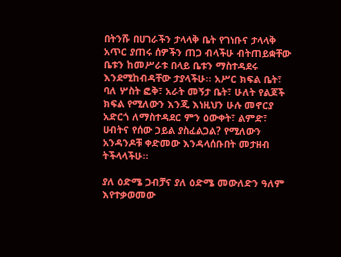በትንሹ በሀገራችን ታላላቅ ቤት የገነቡና ታላላቅ አጥር ያጠሩ ሰዎችን ጠጋ ብላችሁ ብትጠይቋቸው ቤቱን ከመሥራቱ በላይ ቤቱን ማስተዳደሩ እንደሚከብዳቸው ታያላችሁ፡፡ አሥር ክፍል ቤት፣ ባለ ሦስት ፎቅ፣ አራት መኝታ ቤት፣ ሁለት የልጆች ክፍል የሚለውን እንጂ እነዚህን ሁሉ መኖርያ አድርጎ ለማስተዳደር ምን ዕውቀት፣ ልምድ፣ ሀብትና የሰው ኃይል ያስፈልጋል? የሚለውን አንዳንዶቹ ቀድመው እንዳላሰቡበት መታዘብ ትችላላችሁ፡፡

ያለ ዕድሜ ጋብቻና ያለ ዕድሜ መውለድን ዓለም እየተቃወመው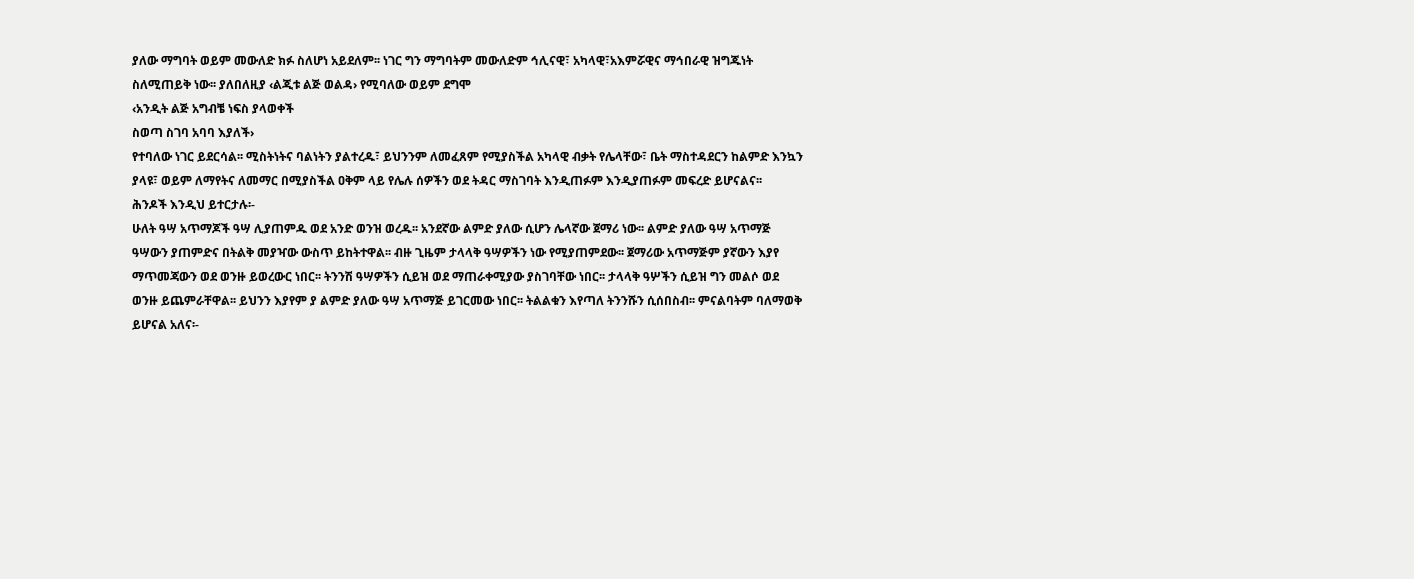ያለው ማግባት ወይም መውለድ ክፉ ስለሆነ አይደለም፡፡ ነገር ግን ማግባትም መውለድም ኅሊናዊ፣ አካላዊ፣አእምሯዊና ማኅበራዊ ዝግጁነት ስለሚጠይቅ ነው፡፡ ያለበለዚያ ‹ልጂቱ ልጅ ወልዳ› የሚባለው ወይም ደግሞ
‹አንዲት ልጅ አግብቼ ነፍስ ያላወቀች
ስወጣ ስገባ አባባ እያለች›
የተባለው ነገር ይደርሳል፡፡ ሚስትነትና ባልነትን ያልተረዱ፣ ይህንንም ለመፈጸም የሚያስችል አካላዊ ብቃት የሌላቸው፣ ቤት ማስተዳደርን ከልምድ እንኳን ያላዩ፣ ወይም ለማየትና ለመማር በሚያስችል ዐቅም ላይ የሌሉ ሰዎችን ወደ ትዳር ማስገባት እንዲጠፉም እንዲያጠፉም መፍረድ ይሆናልና፡፡
ሕንዶች እንዲህ ይተርታሉ፡-
ሁለት ዓሣ አጥማጆች ዓሣ ሊያጠምዱ ወደ አንድ ወንዝ ወረዱ፡፡ አንደኛው ልምድ ያለው ሲሆን ሌላኛው ጀማሪ ነው፡፡ ልምድ ያለው ዓሣ አጥማጅ ዓሣውን ያጠምድና በትልቅ መያዣው ውስጥ ይከትተዋል፡፡ ብዙ ጊዜም ታላላቅ ዓሣዎችን ነው የሚያጠምደው፡፡ ጀማሪው አጥማጅም ያኛውን እያየ ማጥመጃውን ወደ ወንዙ ይወረውር ነበር፡፡ ትንንሽ ዓሣዎችን ሲይዝ ወደ ማጠራቀሚያው ያስገባቸው ነበር፡፡ ታላላቅ ዓሦችን ሲይዝ ግን መልሶ ወደ ወንዙ ይጨምራቸዋል፡፡ ይህንን እያየም ያ ልምድ ያለው ዓሣ አጥማጅ ይገርመው ነበር፡፡ ትልልቁን እየጣለ ትንንሹን ሲሰበስብ፡፡ ምናልባትም ባለማወቅ ይሆናል አለና፡-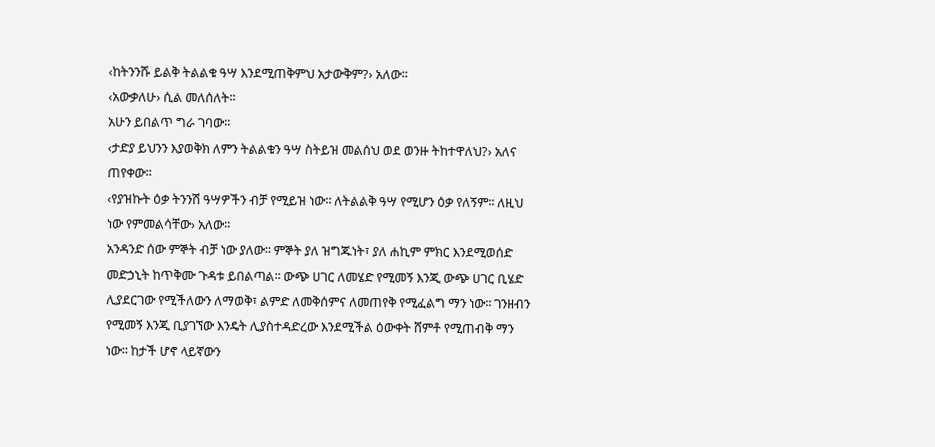‹ከትንንሹ ይልቅ ትልልቁ ዓሣ እንደሚጠቅምህ አታውቅም?› አለው፡፡
‹አውቃለሁ› ሲል መለሰለት፡፡
አሁን ይበልጥ ግራ ገባው፡፡
‹ታድያ ይህንን እያወቅክ ለምን ትልልቁን ዓሣ ስትይዝ መልሰህ ወደ ወንዙ ትከተዋለህ?› አለና ጠየቀው፡፡
‹የያዝኩት ዕቃ ትንንሽ ዓሣዎችን ብቻ የሚይዝ ነው፡፡ ለትልልቅ ዓሣ የሚሆን ዕቃ የለኝም፡፡ ለዚህ ነው የምመልሳቸው› አለው፡፡
አንዳንድ ሰው ምኞት ብቻ ነው ያለው፡፡ ምኞት ያለ ዝግጁነት፣ ያለ ሐኪም ምክር እንደሚወሰድ መድኃኒት ከጥቅሙ ጉዳቱ ይበልጣል፡፡ ውጭ ሀገር ለመሄድ የሚመኝ እንጂ ውጭ ሀገር ቢሄድ ሊያደርገው የሚችለውን ለማወቅ፣ ልምድ ለመቅሰምና ለመጠየቅ የሚፈልግ ማን ነው፡፡ ገንዘብን የሚመኝ እንጂ ቢያገኘው እንዴት ሊያስተዳድረው እንደሚችል ዕውቀት ሸምቶ የሚጠብቅ ማን ነው፡፡ ከታች ሆኖ ላይኛውን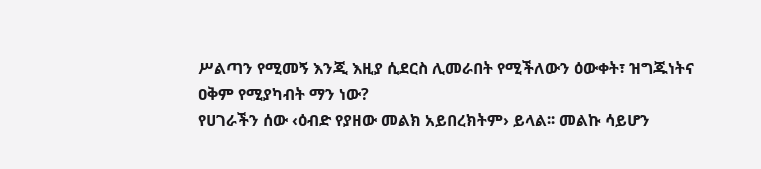ሥልጣን የሚመኝ እንጂ እዚያ ሲደርስ ሊመራበት የሚችለውን ዕውቀት፣ ዝግጁነትና ዐቅም የሚያካብት ማን ነው?
የሀገራችን ሰው ‹ዕብድ የያዘው መልክ አይበረክትም› ይላል፡፡ መልኩ ሳይሆን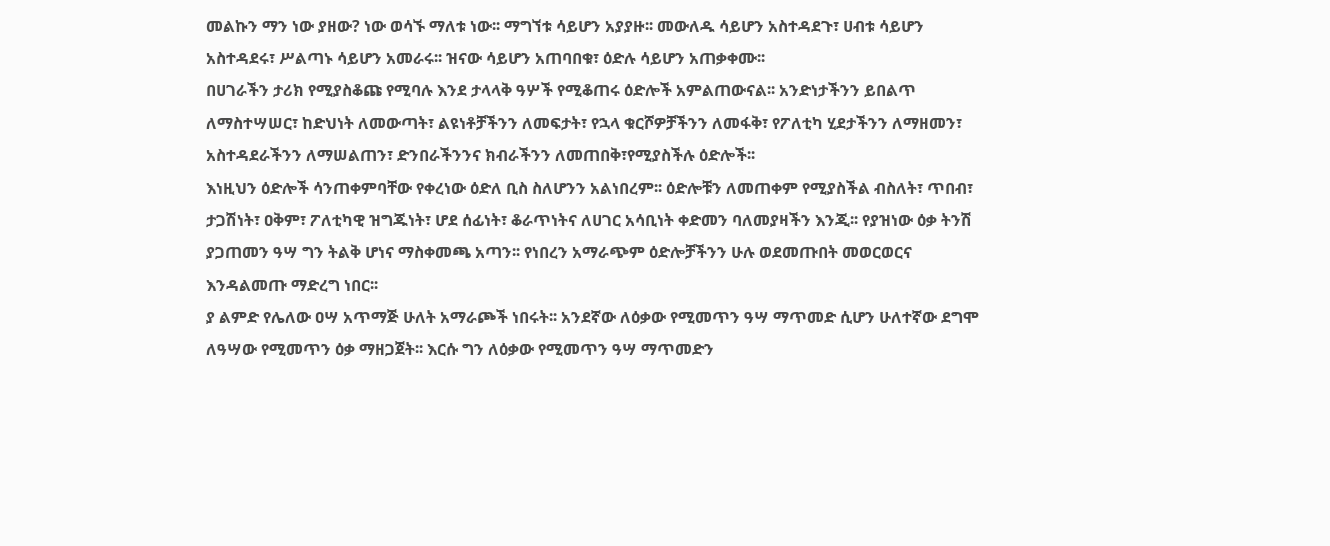መልኩን ማን ነው ያዘው? ነው ወሳኙ ማለቱ ነው፡፡ ማግኘቱ ሳይሆን አያያዙ፡፡ መውለዱ ሳይሆን አስተዳደጉ፣ ሀብቱ ሳይሆን አስተዳደሩ፣ ሥልጣኑ ሳይሆን አመራሩ፡፡ ዝናው ሳይሆን አጠባበቁ፣ ዕድሉ ሳይሆን አጠቃቀሙ፡፡
በሀገራችን ታሪክ የሚያስቆጩ የሚባሉ እንደ ታላላቅ ዓሦች የሚቆጠሩ ዕድሎች አምልጠውናል፡፡ አንድነታችንን ይበልጥ ለማስተሣሠር፣ ከድህነት ለመውጣት፣ ልዩነቶቻችንን ለመፍታት፣ የኋላ ቁርሾዎቻችንን ለመፋቅ፣ የፖለቲካ ሂደታችንን ለማዘመን፣ አስተዳደራችንን ለማሠልጠን፣ ድንበራችንንና ክብራችንን ለመጠበቅ፣የሚያስችሉ ዕድሎች፡፡
እነዚህን ዕድሎች ሳንጠቀምባቸው የቀረነው ዕድለ ቢስ ስለሆንን አልነበረም፡፡ ዕድሎቹን ለመጠቀም የሚያስችል ብስለት፣ ጥበብ፣ ታጋሽነት፣ ዐቅም፣ ፖለቲካዊ ዝግጁነት፣ ሆደ ሰፊነት፣ ቆራጥነትና ለሀገር አሳቢነት ቀድመን ባለመያዛችን እንጂ፡፡ የያዝነው ዕቃ ትንሽ ያጋጠመን ዓሣ ግን ትልቅ ሆነና ማስቀመጫ አጣን፡፡ የነበረን አማራጭም ዕድሎቻችንን ሁሉ ወደመጡበት መወርወርና እንዳልመጡ ማድረግ ነበር፡፡
ያ ልምድ የሌለው ዐሣ አጥማጅ ሁለት አማራጮች ነበሩት፡፡ አንደኛው ለዕቃው የሚመጥን ዓሣ ማጥመድ ሲሆን ሁለተኛው ደግሞ ለዓሣው የሚመጥን ዕቃ ማዘጋጀት፡፡ እርሱ ግን ለዕቃው የሚመጥን ዓሣ ማጥመድን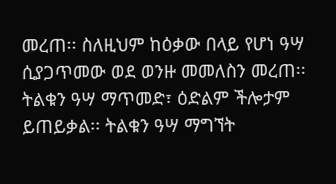መረጠ፡፡ ስለዚህም ከዕቃው በላይ የሆነ ዓሣ ሲያጋጥመው ወደ ወንዙ መመለስን መረጠ፡፡ ትልቁን ዓሣ ማጥመድ፣ ዕድልም ችሎታም ይጠይቃል፡፡ ትልቁን ዓሣ ማግኘት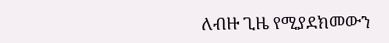ለብዙ ጊዜ የሚያደክመውን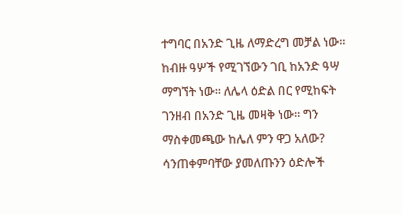ተግባር በአንድ ጊዜ ለማድረግ መቻል ነው፡፡ ከብዙ ዓሦች የሚገኘውን ገቢ ከአንድ ዓሣ ማግኘት ነው፡፡ ለሌላ ዕድል በር የሚከፍት ገንዘብ በአንድ ጊዜ መዛቅ ነው፡፡ ግን ማስቀመጫው ከሌለ ምን ዋጋ አለው?
ሳንጠቀምባቸው ያመለጡንን ዕድሎች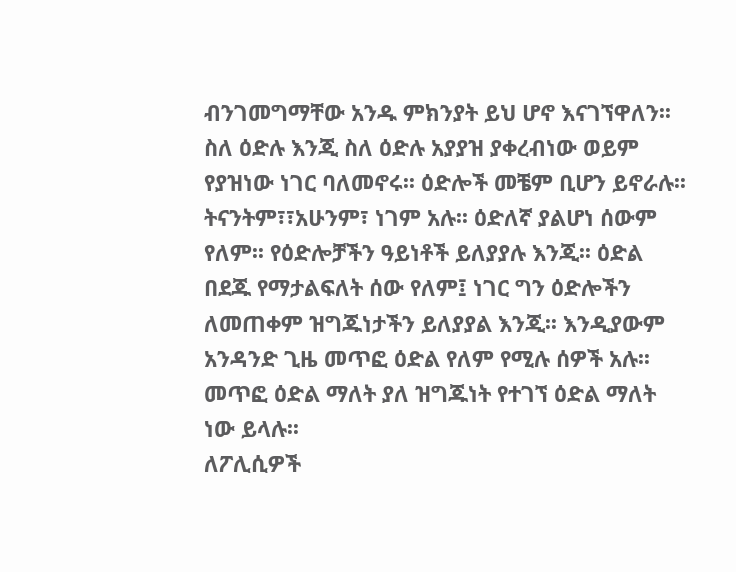ብንገመግማቸው አንዱ ምክንያት ይህ ሆኖ እናገኘዋለን፡፡ ስለ ዕድሉ እንጂ ስለ ዕድሉ አያያዝ ያቀረብነው ወይም የያዝነው ነገር ባለመኖሩ፡፡ ዕድሎች መቼም ቢሆን ይኖራሉ፡፡ ትናንትም፣፣አሁንም፣ ነገም አሉ፡፡ ዕድለኛ ያልሆነ ሰውም የለም፡፡ የዕድሎቻችን ዓይነቶች ይለያያሉ እንጂ፡፡ ዕድል በደጁ የማታልፍለት ሰው የለም፤ ነገር ግን ዕድሎችን ለመጠቀም ዝግጁነታችን ይለያያል እንጂ፡፡ እንዲያውም አንዳንድ ጊዜ መጥፎ ዕድል የለም የሚሉ ሰዎች አሉ፡፡ መጥፎ ዕድል ማለት ያለ ዝግጁነት የተገኘ ዕድል ማለት ነው ይላሉ፡፡
ለፖሊሲዎች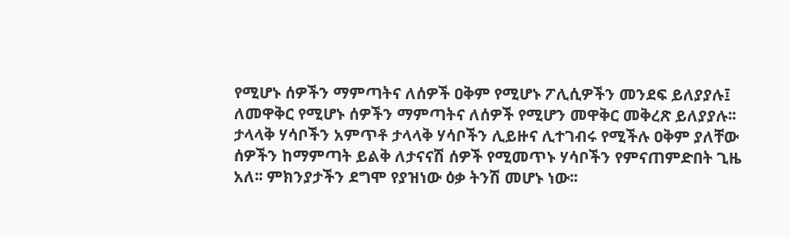የሚሆኑ ሰዎችን ማምጣትና ለሰዎች ዐቅም የሚሆኑ ፖሊሲዎችን መንደፍ ይለያያሉ፤ ለመዋቅር የሚሆኑ ሰዎችን ማምጣትና ለሰዎች የሚሆን መዋቅር መቅረጽ ይለያያሉ፡፡ ታላላቅ ሃሳቦችን አምጥቶ ታላላቅ ሃሳቦችን ሊይዙና ሊተገብሩ የሚችሉ ዐቅም ያለቸው ሰዎችን ከማምጣት ይልቅ ለታናናሽ ሰዎች የሚመጥኑ ሃሳቦችን የምናጠምድበት ጊዜ አለ፡፡ ምክንያታችን ደግሞ የያዝነው ዕቃ ትንሽ መሆኑ ነው፡፡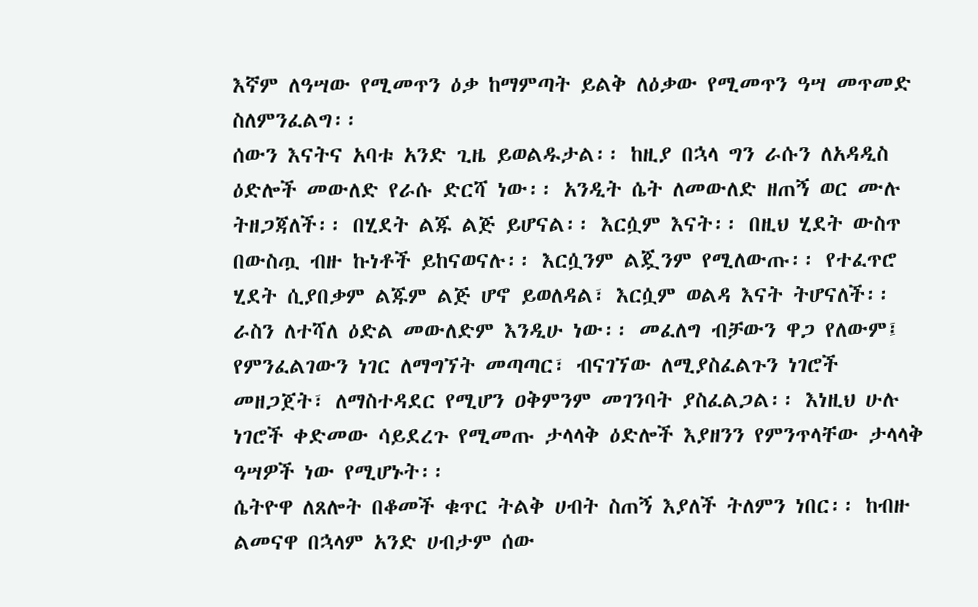እኛም ለዓሣው የሚመጥን ዕቃ ከማምጣት ይልቅ ለዕቃው የሚመጥን ዓሣ መጥመድ ስለምንፈልግ፡፡
ሰውን እናትና አባቱ አንድ ጊዜ ይወልዱታል፡፡ ከዚያ በኋላ ግን ራሱን ለአዳዲስ ዕድሎች መውለድ የራሱ ድርሻ ነው፡፡ አንዲት ሴት ለመውለድ ዘጠኝ ወር ሙሉ ትዘጋጃለች፡፡ በሂደት ልጁ ልጅ ይሆናል፡፡ እርሷም እናት፡፡ በዚህ ሂደት ውስጥ በውስጧ ብዙ ኩነቶች ይከናወናሉ፡፡ እርሷንም ልጇንም የሚለውጡ፡፡ የተፈጥሮ ሂደት ሲያበቃም ልጁም ልጅ ሆኖ ይወለዳል፣ እርሷም ወልዳ እናት ትሆናለች፡፡
ራስን ለተሻለ ዕድል መውለድም እንዲሁ ነው፡፡ መፈለግ ብቻውን ዋጋ የለውም፤ የምንፈልገውን ነገር ለማግኘት መጣጣር፣ ብናገኘው ለሚያስፈልጉን ነገሮች መዘጋጀት፣ ለማስተዳደር የሚሆን ዐቅምንም መገንባት ያስፈልጋል፡፡ እነዚህ ሁሉ ነገሮች ቀድመው ሳይደረጉ የሚመጡ ታላላቅ ዕድሎች እያዘንን የምንጥላቸው ታላላቅ ዓሣዎች ነው የሚሆኑት፡፡
ሴትዮዋ ለጸሎት በቆመች ቁጥር ትልቅ ሀብት ስጠኝ እያለች ትለምን ነበር፡፡ ከብዙ ልመናዋ በኋላም አንድ ሀብታም ሰው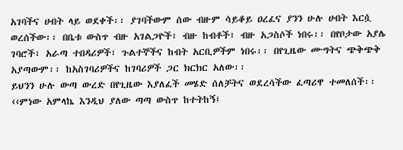አገባችና ሀብት ላይ ወደቀች፡፡ ያገባችውም ሰው ብዙም ሳይቆይ ዐረፈና ያንን ሁሉ ሀብት እርሷ ወረሰችው፡፡ በቤቱ ውስጥ ብዙ አገልጋዮች፣ ብዙ ከብቶች፣ ብዙ አጋስሶች ነበሩ፡፡ በየቦታው አያሌ ገባሮች፣ አራጣ ተበዳሪዎች፣ ጉልተኞችና ከብት አርቢዎችም ነበሩ፡፡ በየጊዜው ሙግትና ጭቅጭቅ አያጣውም፡፡ ከአስገባሪዎችና ከገባሪዎች ጋር ክርክር አለው፡፡
ይህንን ሁሉ ውጣ ውረድ በየጊዜው እያለፈች መሄድ ሰለቻትና ወደረሳችው ፈጣሪዋ ተመለሰች፡፡ ‹‹ምነው አምላኬ እንዲህ ያለው ጣጣ ውስጥ ከተትከኝ፤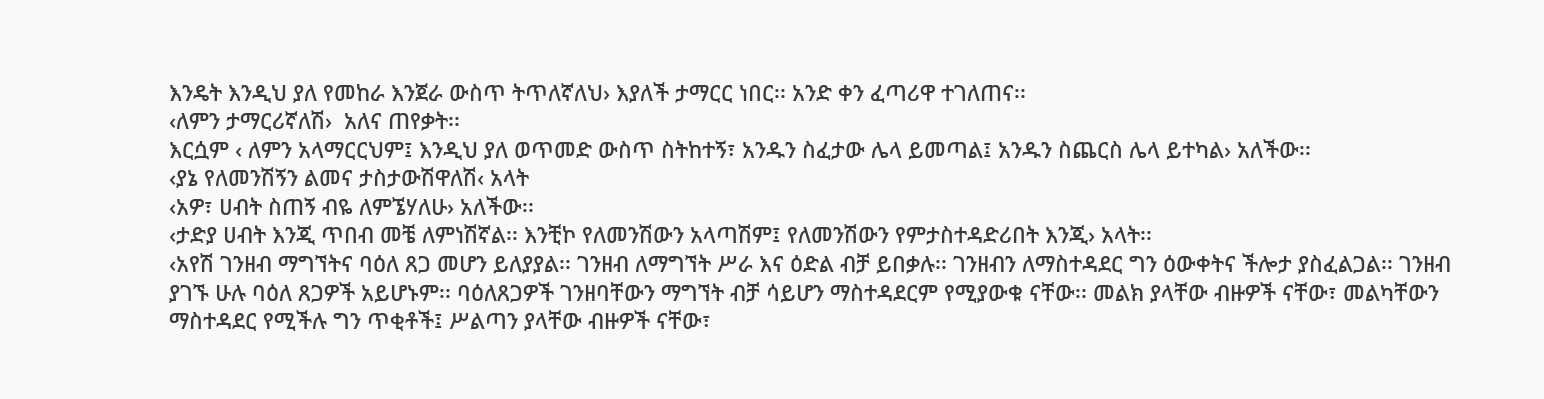እንዴት እንዲህ ያለ የመከራ እንጀራ ውስጥ ትጥለኛለህ› እያለች ታማርር ነበር፡፡ አንድ ቀን ፈጣሪዋ ተገለጠና፡፡
‹ለምን ታማርሪኛለሽ›  አለና ጠየቃት፡፡
እርሷም ‹ ለምን አላማርርህም፤ እንዲህ ያለ ወጥመድ ውስጥ ስትከተኝ፣ አንዱን ስፈታው ሌላ ይመጣል፤ አንዱን ስጨርስ ሌላ ይተካል› አለችው፡፡
‹ያኔ የለመንሽኝን ልመና ታስታውሽዋለሽ‹ አላት
‹አዎ፣ ሀብት ስጠኝ ብዬ ለምኜሃለሁ› አለችው፡፡
‹ታድያ ሀብት እንጂ ጥበብ መቼ ለምነሽኛል፡፡ እንቺኮ የለመንሽውን አላጣሽም፤ የለመንሽውን የምታስተዳድሪበት እንጂ› አላት፡፡
‹አየሽ ገንዘብ ማግኘትና ባዕለ ጸጋ መሆን ይለያያል፡፡ ገንዘብ ለማግኘት ሥራ እና ዕድል ብቻ ይበቃሉ፡፡ ገንዘብን ለማስተዳደር ግን ዕውቀትና ችሎታ ያስፈልጋል፡፡ ገንዘብ ያገኙ ሁሉ ባዕለ ጸጋዎች አይሆኑም፡፡ ባዕለጸጋዎች ገንዘባቸውን ማግኘት ብቻ ሳይሆን ማስተዳደርም የሚያውቁ ናቸው፡፡ መልክ ያላቸው ብዙዎች ናቸው፣ መልካቸውን ማስተዳደር የሚችሉ ግን ጥቂቶች፤ ሥልጣን ያላቸው ብዙዎች ናቸው፣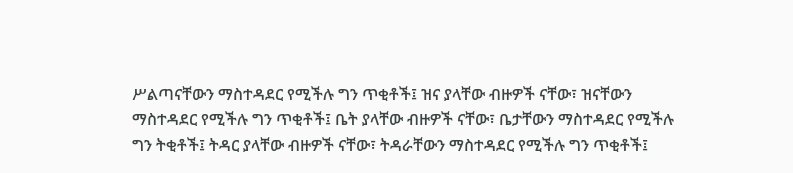ሥልጣናቸውን ማስተዳደር የሚችሉ ግን ጥቂቶች፤ ዝና ያላቸው ብዙዎች ናቸው፣ ዝናቸውን ማስተዳደር የሚችሉ ግን ጥቂቶች፤ ቤት ያላቸው ብዙዎች ናቸው፣ ቤታቸውን ማስተዳደር የሚችሉ ግን ትቂቶች፤ ትዳር ያላቸው ብዙዎች ናቸው፣ ትዳራቸውን ማስተዳደር የሚችሉ ግን ጥቂቶች፤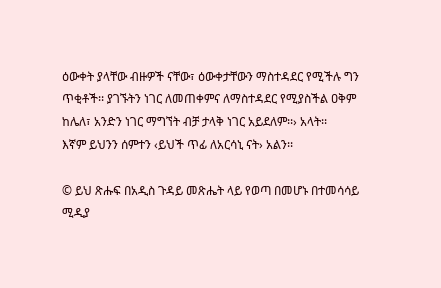ዕውቀት ያላቸው ብዙዎች ናቸው፣ ዕውቀታቸውን ማስተዳደር የሚችሉ ግን ጥቂቶች፡፡ ያገኙትን ነገር ለመጠቀምና ለማስተዳደር የሚያስችል ዐቅም ከሌለ፣ አንድን ነገር ማግኘት ብቻ ታላቅ ነገር አይደለም፡፡› አላት፡፡
እኛም ይህንን ሰምተን ‹ይህች ጥፊ ለአርሳኒ ናት› አልን፡፡

© ይህ ጽሑፍ በአዲስ ጉዳይ መጽሔት ላይ የወጣ በመሆኑ በተመሳሳይ ሚዲያ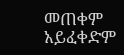መጠቀም አይፈቀድም